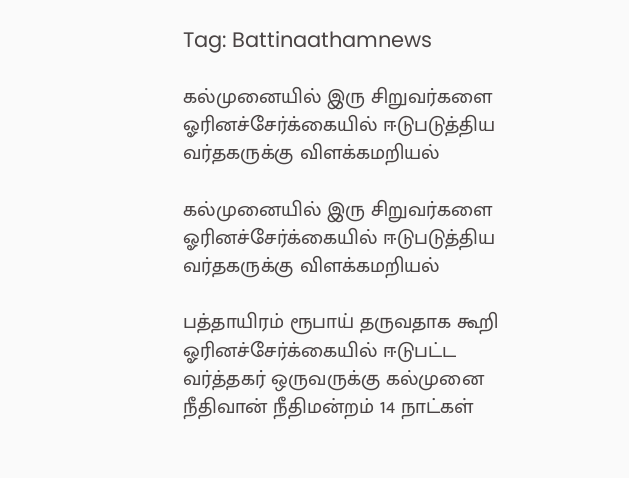Tag: Battinaathamnews

கல்முனையில் இரு சிறுவர்களை ஓரினச்சேர்க்கையில் ஈடுபடுத்திய வர்தகருக்கு விளக்கமறியல்

கல்முனையில் இரு சிறுவர்களை ஓரினச்சேர்க்கையில் ஈடுபடுத்திய வர்தகருக்கு விளக்கமறியல்

பத்தாயிரம் ரூபாய் தருவதாக கூறி ஓரினச்சேர்க்கையில் ஈடுபட்ட வர்த்தகர் ஒருவருக்கு கல்முனை நீதிவான் நீதிமன்றம் 14 நாட்கள்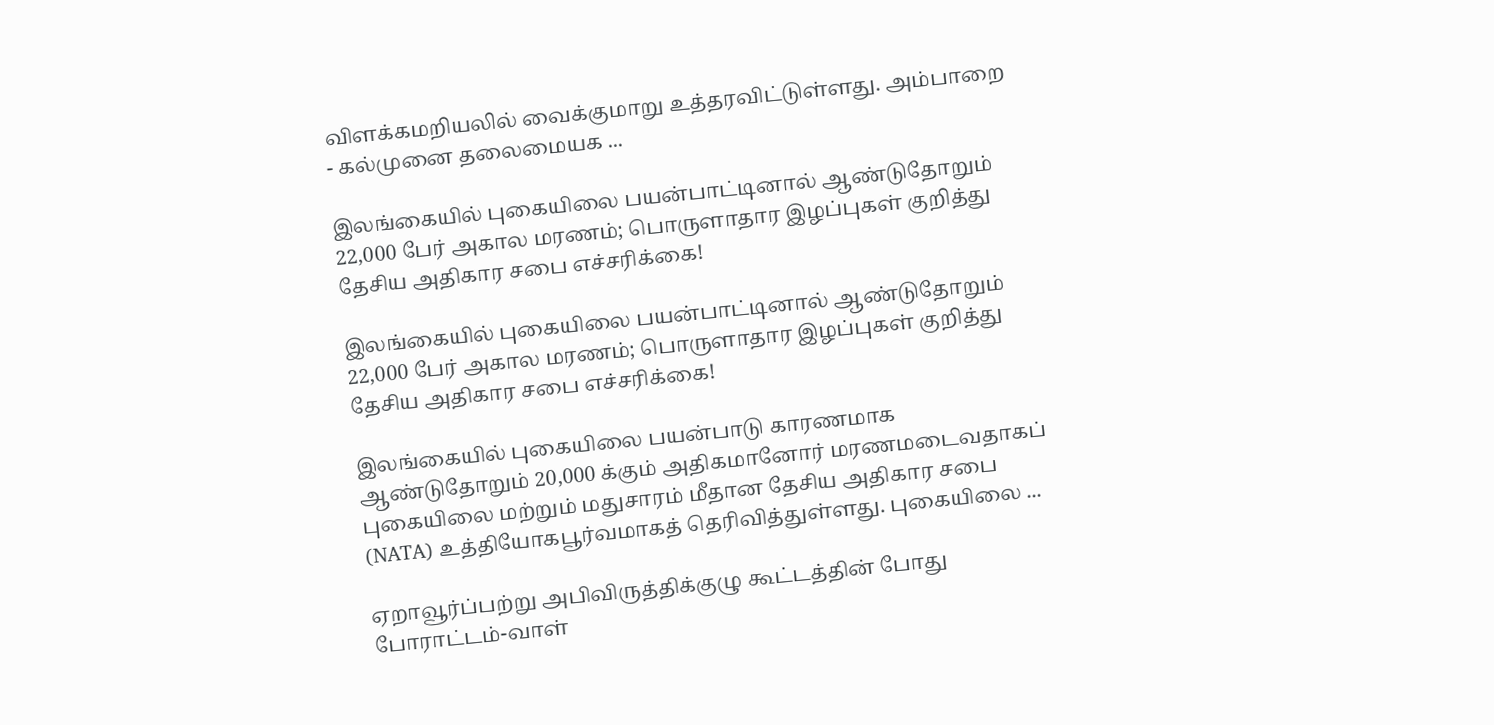விளக்கமறியலில் வைக்குமாறு உத்தரவிட்டுள்ளது. அம்பாறை - கல்முனை தலைமையக ...

இலங்கையில் புகையிலை பயன்பாட்டினால் ஆண்டுதோறும் 22,000 பேர் அகால மரணம்; பொருளாதார இழப்புகள் குறித்து தேசிய அதிகார சபை எச்சரிக்கை!

இலங்கையில் புகையிலை பயன்பாட்டினால் ஆண்டுதோறும் 22,000 பேர் அகால மரணம்; பொருளாதார இழப்புகள் குறித்து தேசிய அதிகார சபை எச்சரிக்கை!

இலங்கையில் புகையிலை பயன்பாடு காரணமாக ஆண்டுதோறும் 20,000 க்கும் அதிகமானோர் மரணமடைவதாகப் புகையிலை மற்றும் மதுசாரம் மீதான தேசிய அதிகார சபை (NATA) உத்தியோகபூர்வமாகத் தெரிவித்துள்ளது. புகையிலை ...

ஏறாவூர்ப்பற்று அபிவிருத்திக்குழு கூட்டத்தின் போது போராட்டம்-வாள்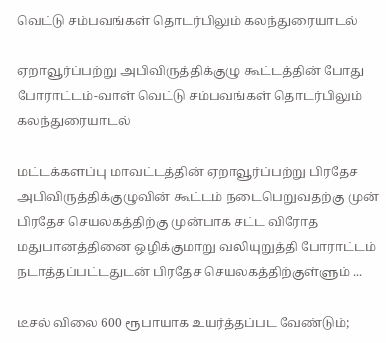வெட்டு சம்பவங்கள் தொடர்பிலும் கலந்துரையாடல்

ஏறாவூர்ப்பற்று அபிவிருத்திக்குழு கூட்டத்தின் போது போராட்டம்-வாள் வெட்டு சம்பவங்கள் தொடர்பிலும் கலந்துரையாடல்

மட்டக்களப்பு மாவட்டத்தின் ஏறாவூர்ப்பற்று பிரதேச அபிவிருத்திக்குழுவின் கூட்டம் நடைபெறுவதற்கு முன் பிரதேச செயலகத்திற்கு முன்பாக சட்ட விரோத மதுபானத்தினை ஒழிக்குமாறு வலியுறுத்தி போராட்டம் நடாத்தப்பட்டதுடன் பிரதேச செயலகத்திற்குள்ளும் ...

டீசல் விலை 600 ரூபாயாக உயர்த்தப்பட வேண்டும்;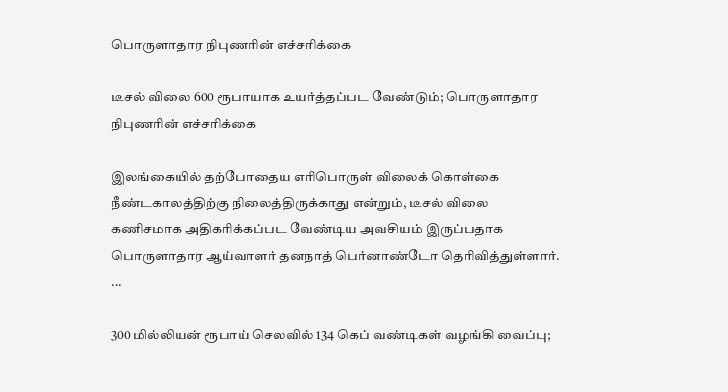பொருளாதார நிபுணரின் எச்சரிக்கை

டீசல் விலை 600 ரூபாயாக உயர்த்தப்பட வேண்டும்; பொருளாதார நிபுணரின் எச்சரிக்கை

இலங்கையில் தற்போதைய எரிபொருள் விலைக் கொள்கை நீண்டகாலத்திற்கு நிலைத்திருக்காது என்றும், டீசல் விலை கணிசமாக அதிகரிக்கப்பட வேண்டிய அவசியம் இருப்பதாக பொருளாதார ஆய்வாளர் தனநாத் பெர்னாண்டோ தெரிவித்துள்ளார். ...

300 மில்லியன் ரூபாய் செலவில் 134 கெப் வண்டிகள் வழங்கி வைப்பு;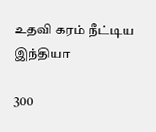உதவி கரம் நீட்டிய இந்தியா

300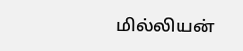மில்லியன்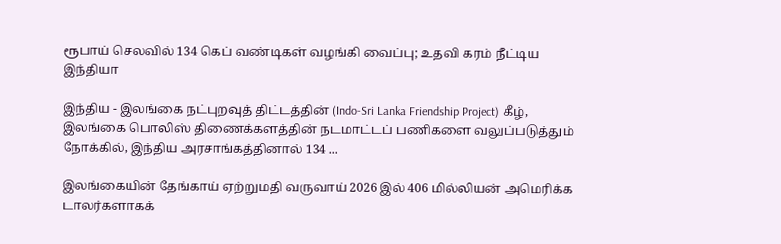ரூபாய் செலவில் 134 கெப் வண்டிகள் வழங்கி வைப்பு; உதவி கரம் நீட்டிய இந்தியா

இந்திய - இலங்கை நட்புறவுத் திட்டத்தின் (Indo-Sri Lanka Friendship Project) கீழ், இலங்கை பொலிஸ் திணைக்களத்தின் நடமாட்டப் பணிகளை வலுப்படுத்தும் நோக்கில், இந்திய அரசாங்கத்தினால் 134 ...

இலங்கையின் தேங்காய் ஏற்றுமதி வருவாய் 2026 இல் 406 மில்லியன் அமெரிக்க டாலர்களாகக்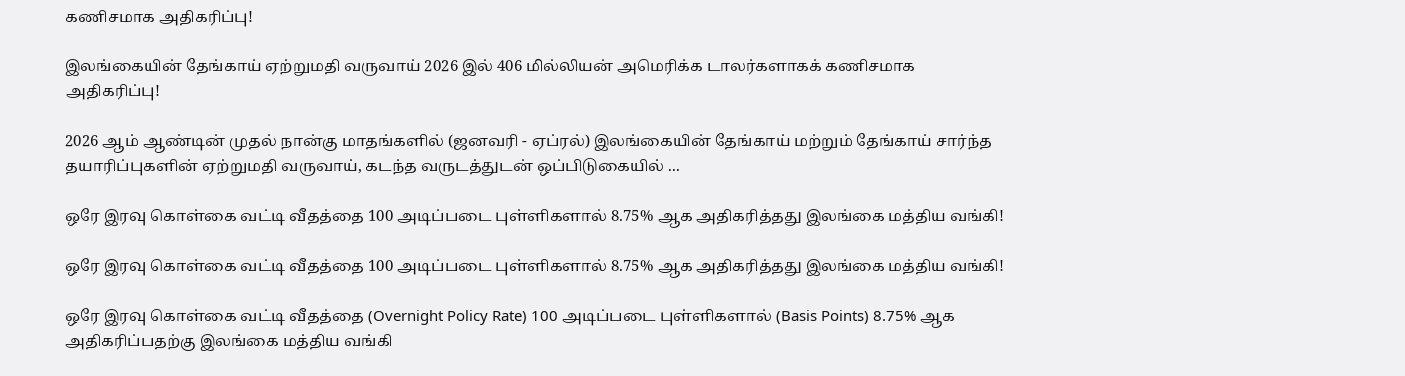கணிசமாக அதிகரிப்பு!

இலங்கையின் தேங்காய் ஏற்றுமதி வருவாய் 2026 இல் 406 மில்லியன் அமெரிக்க டாலர்களாகக் கணிசமாக அதிகரிப்பு!

2026 ஆம் ஆண்டின் முதல் நான்கு மாதங்களில் (ஜனவரி - ஏப்ரல்) இலங்கையின் தேங்காய் மற்றும் தேங்காய் சார்ந்த தயாரிப்புகளின் ஏற்றுமதி வருவாய், கடந்த வருடத்துடன் ஒப்பிடுகையில் ...

ஒரே இரவு கொள்கை வட்டி வீதத்தை 100 அடிப்படை புள்ளிகளால் 8.75% ஆக அதிகரித்தது இலங்கை மத்திய வங்கி!

ஒரே இரவு கொள்கை வட்டி வீதத்தை 100 அடிப்படை புள்ளிகளால் 8.75% ஆக அதிகரித்தது இலங்கை மத்திய வங்கி!

ஒரே இரவு கொள்கை வட்டி வீதத்தை (Overnight Policy Rate) 100 அடிப்படை புள்ளிகளால் (Basis Points) 8.75% ஆக அதிகரிப்பதற்கு இலங்கை மத்திய வங்கி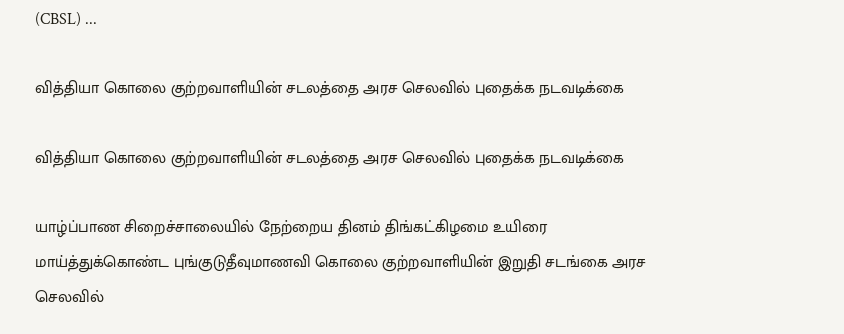(CBSL) ...

வித்தியா கொலை குற்றவாளியின் சடலத்தை அரச செலவில் புதைக்க நடவடிக்கை

வித்தியா கொலை குற்றவாளியின் சடலத்தை அரச செலவில் புதைக்க நடவடிக்கை

யாழ்ப்பாண சிறைச்சாலையில் நேற்றைய தினம் திங்கட்கிழமை உயிரை மாய்த்துக்கொண்ட புங்குடுதீவுமாணவி கொலை குற்றவாளியின் இறுதி சடங்கை அரச செலவில்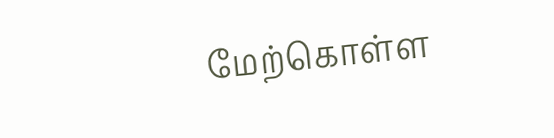மேற்கொள்ள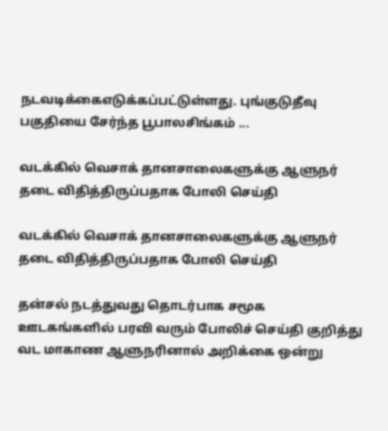நடவடிக்கைஎடுக்கப்பட்டுள்ளது. புங்குடுதீவு பகுதியை சேர்ந்த பூபாலசிங்கம் ...

வடக்கில் வெசாக் தானசாலைகளுக்கு ஆளுநர் தடை விதித்திருப்பதாக போலி செய்தி

வடக்கில் வெசாக் தானசாலைகளுக்கு ஆளுநர் தடை விதித்திருப்பதாக போலி செய்தி

தன்சல் நடத்துவது தொடர்பாக சமூக ஊடகங்களில் பரவி வரும் போலிச் செய்தி குறித்து வட மாகாண ஆளுநரினால் அறிக்கை ஒன்று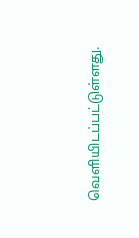வெளியிடப்பட்டுள்ளது.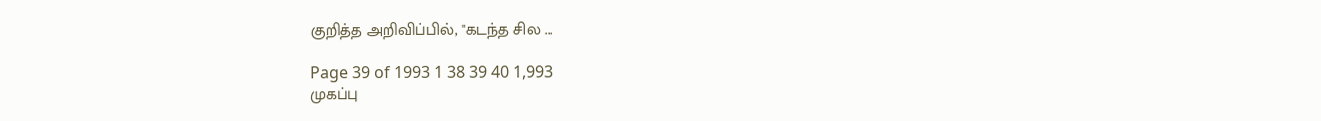குறித்த அறிவிப்பில், "கடந்த சில ...

Page 39 of 1993 1 38 39 40 1,993
முகப்பு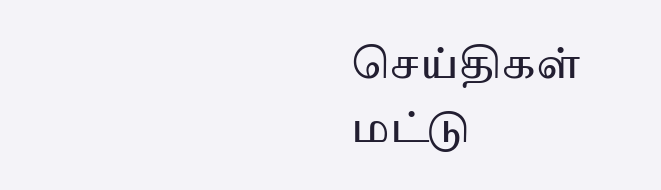செய்திகள்
மட்டு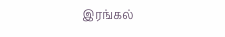இரங்கல்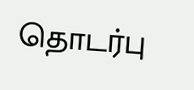தொடர்பு